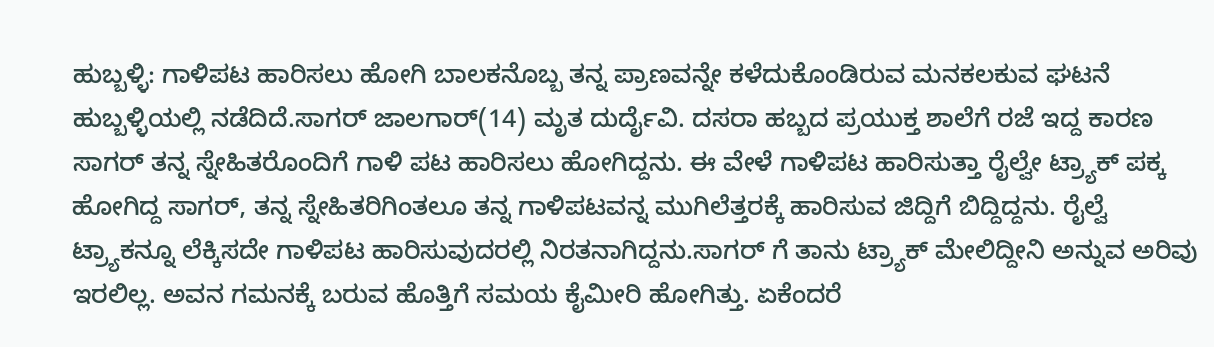ಹುಬ್ಬಳ್ಳಿ: ಗಾಳಿಪಟ ಹಾರಿಸಲು ಹೋಗಿ ಬಾಲಕನೊಬ್ಬ ತನ್ನ ಪ್ರಾಣವನ್ನೇ ಕಳೆದುಕೊಂಡಿರುವ ಮನಕಲಕುವ ಘಟನೆ ಹುಬ್ಬಳ್ಳಿಯಲ್ಲಿ ನಡೆದಿದೆ.ಸಾಗರ್ ಜಾಲಗಾರ್(14) ಮೃತ ದುರ್ದೈವಿ. ದಸರಾ ಹಬ್ಬದ ಪ್ರಯುಕ್ತ ಶಾಲೆಗೆ ರಜೆ ಇದ್ದ ಕಾರಣ ಸಾಗರ್ ತನ್ನ ಸ್ನೇಹಿತರೊಂದಿಗೆ ಗಾಳಿ ಪಟ ಹಾರಿಸಲು ಹೋಗಿದ್ದನು. ಈ ವೇಳೆ ಗಾಳಿಪಟ ಹಾರಿಸುತ್ತಾ ರೈಲ್ವೇ ಟ್ರ್ಯಾಕ್ ಪಕ್ಕ ಹೋಗಿದ್ದ ಸಾಗರ್, ತನ್ನ ಸ್ನೇಹಿತರಿಗಿಂತಲೂ ತನ್ನ ಗಾಳಿಪಟವನ್ನ ಮುಗಿಲೆತ್ತರಕ್ಕೆ ಹಾರಿಸುವ ಜಿದ್ದಿಗೆ ಬಿದ್ದಿದ್ದನು. ರೈಲ್ವೆ ಟ್ರ್ಯಾಕನ್ನೂ ಲೆಕ್ಕಿಸದೇ ಗಾಳಿಪಟ ಹಾರಿಸುವುದರಲ್ಲಿ ನಿರತನಾಗಿದ್ದನು.ಸಾಗರ್ ಗೆ ತಾನು ಟ್ರ್ಯಾಕ್ ಮೇಲಿದ್ದೀನಿ ಅನ್ನುವ ಅರಿವು ಇರಲಿಲ್ಲ. ಅವನ ಗಮನಕ್ಕೆ ಬರುವ ಹೊತ್ತಿಗೆ ಸಮಯ ಕೈಮೀರಿ ಹೋಗಿತ್ತು. ಏಕೆಂದರೆ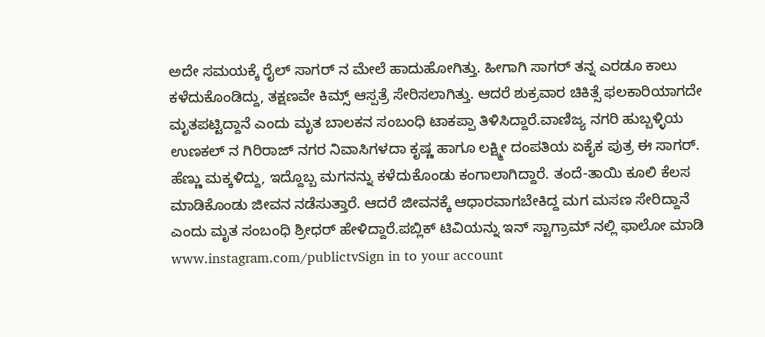ಅದೇ ಸಮಯಕ್ಕೆ ರೈಲ್ ಸಾಗರ್ ನ ಮೇಲೆ ಹಾದುಹೋಗಿತ್ತು. ಹೀಗಾಗಿ ಸಾಗರ್ ತನ್ನ ಎರಡೂ ಕಾಲು ಕಳೆದುಕೊಂಡಿದ್ದು, ತಕ್ಷಣವೇ ಕಿಮ್ಸ್ ಆಸ್ಪತ್ರೆ ಸೇರಿಸಲಾಗಿತ್ತು. ಆದರೆ ಶುಕ್ರವಾರ ಚಿಕಿತ್ಸೆ ಫಲಕಾರಿಯಾಗದೇ ಮೃತಪಟ್ಟಿದ್ದಾನೆ ಎಂದು ಮೃತ ಬಾಲಕನ ಸಂಬಂಧಿ ಟಾಕಪ್ಪಾ ತಿಳಿಸಿದ್ದಾರೆ.ವಾಣಿಜ್ಯ ನಗರಿ ಹುಬ್ಬಳ್ಳಿಯ ಉಣಕಲ್ ನ ಗಿರಿರಾಜ್ ನಗರ ನಿವಾಸಿಗಳದಾ ಕೃಷ್ಣ ಹಾಗೂ ಲಕ್ಷ್ಮೀ ದಂಪತಿಯ ಏಕೈಕ ಪುತ್ರ ಈ ಸಾಗರ್. ಹೆಣ್ಣು ಮಕ್ಕಳಿದ್ದು, ಇದ್ದೊಬ್ಬ ಮಗನನ್ನು ಕಳೆದುಕೊಂಡು ಕಂಗಾಲಾಗಿದ್ದಾರೆ. ತಂದೆ-ತಾಯಿ ಕೂಲಿ ಕೆಲಸ ಮಾಡಿಕೊಂಡು ಜೀವನ ನಡೆಸುತ್ತಾರೆ. ಆದರೆ ಜೀವನಕ್ಕೆ ಆಧಾರವಾಗಬೇಕಿದ್ದ ಮಗ ಮಸಣ ಸೇರಿದ್ದಾನೆ ಎಂದು ಮೃತ ಸಂಬಂಧಿ ಶ್ರೀಧರ್ ಹೇಳಿದ್ದಾರೆ.ಪಬ್ಲಿಕ್ ಟಿವಿಯನ್ನು ಇನ್ ಸ್ಟಾಗ್ರಾಮ್ ನಲ್ಲಿ ಫಾಲೋ ಮಾಡಿ www.instagram.com/publictvSign in to your account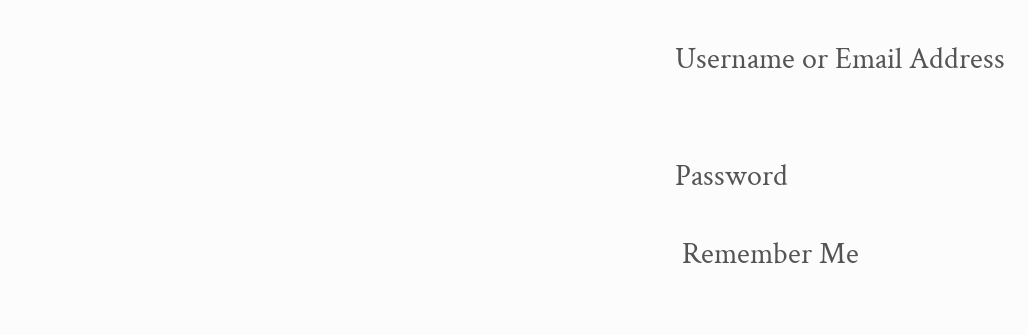Username or Email Address


Password

 Remember Me